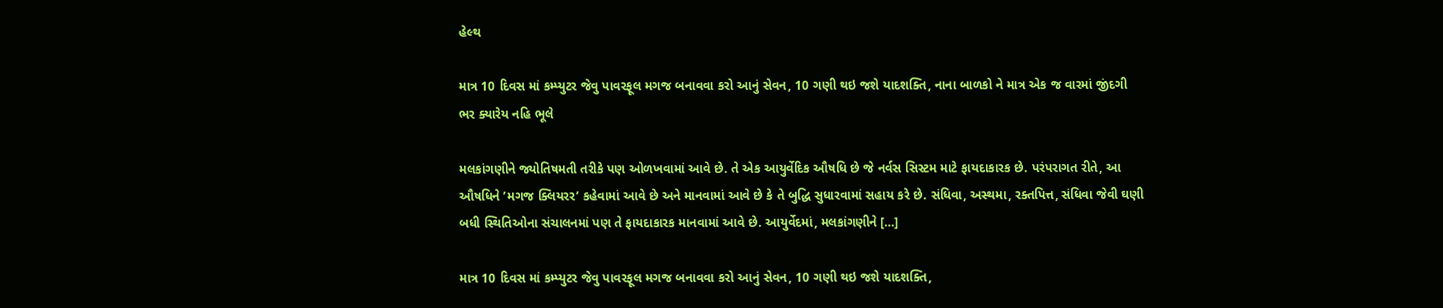હેલ્થ

માત્ર 10 દિવસ માં કમ્પ્યુટર જેવુ પાવરફૂલ મગજ બનાવવા કરો આનું સેવન, 10 ગણી થઇ જશે યાદશક્તિ, નાના બાળકો ને માત્ર એક જ વારમાં જીંદગી ભર ક્યારેય નહિ ભૂલે

મલકાંગણીને જ્યોતિષમતી તરીકે પણ ઓળખવામાં આવે છે. તે એક આયુર્વેદિક ઔષધિ છે જે નર્વસ સિસ્ટમ માટે ફાયદાકારક છે. પરંપરાગત રીતે, આ ઔષધિને ’મગજ ક્લિયરર’ કહેવામાં આવે છે અને માનવામાં આવે છે કે તે બુદ્ધિ સુધારવામાં સહાય કરે છે. સંધિવા, અસ્થમા, રક્તપિત્ત, સંધિવા જેવી ઘણી બધી સ્થિતિઓના સંચાલનમાં પણ તે ફાયદાકારક માનવામાં આવે છે. આયુર્વેદમાં, મલકાંગણીને […]

માત્ર 10 દિવસ માં કમ્પ્યુટર જેવુ પાવરફૂલ મગજ બનાવવા કરો આનું સેવન, 10 ગણી થઇ જશે યાદશક્તિ,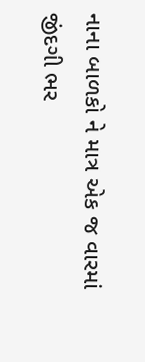નાના બાળકો ને માત્ર એક જ વારમાં જીંદગી ભર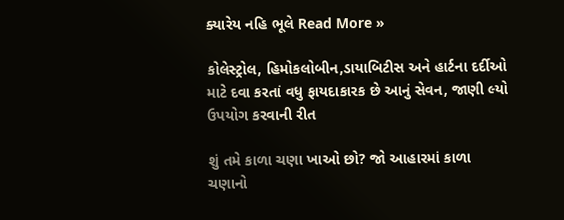ક્યારેય નહિ ભૂલે Read More »

કોલેસ્ટ્રોલ, હિમોકલોબીન,ડાયાબિટીસ અને હાર્ટના દર્દીઓ માટે દવા કરતાં વધુ ફાયદાકારક છે આનું સેવન, જાણી લ્યો ઉપયોગ કરવાની રીત

શું તમે કાળા ચણા ખાઓ છો? જો આહારમાં કાળા ચણાનો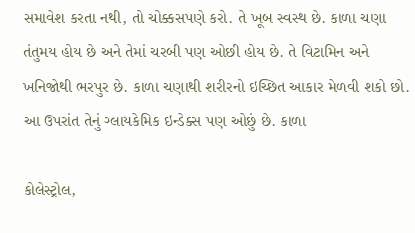સમાવેશ કરતા નથી, તો ચોક્કસપણે કરો. તે ખૂબ સ્વસ્થ છે. કાળા ચણા તંતુમય હોય છે અને તેમાં ચરબી પણ ઓછી હોય છે. તે વિટામિન અને ખનિજોથી ભરપુર છે. કાળા ચણાથી શરીરનો ઇચ્છિત આકાર મેળવી શકો છો. આ ઉપરાંત તેનું ગ્લાયકેમિક ઇન્ડેક્સ પણ ઓછું છે. કાળા

કોલેસ્ટ્રોલ,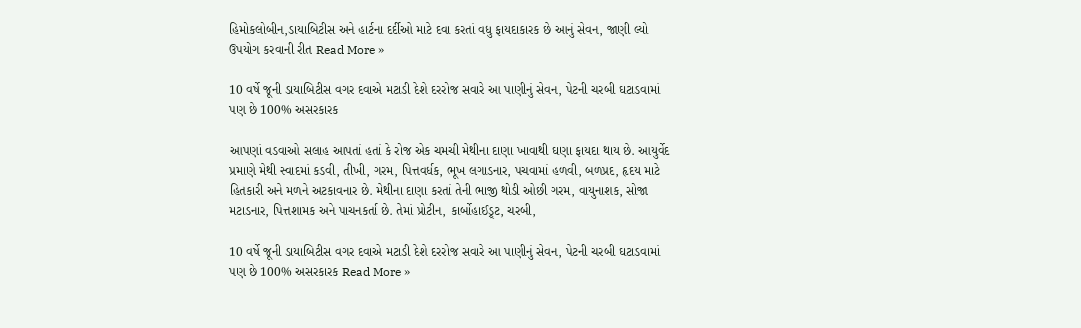હિમોકલોબીન,ડાયાબિટીસ અને હાર્ટના દર્દીઓ માટે દવા કરતાં વધુ ફાયદાકારક છે આનું સેવન, જાણી લ્યો ઉપયોગ કરવાની રીત Read More »

10 વર્ષે જૂની ડાયાબિટીસ વગર દવાએ મટાડી દેશે દરરોજ સવારે આ પાણીનું સેવન, પેટની ચરબી ઘટાડવામાં પણ છે 100% અસરકારક

આપણાં વડવાઓ સલાહ આપતાં હતાં કે રોજ એક ચમચી મેથીના દાણા ખાવાથી ઘણા ફાયદા થાય છે. આયુર્વેદ પ્રમાણે મેથી સ્વાદમાં કડવી, તીખી, ગરમ, પિત્તવર્ધક, ભૂખ લગાડનાર, પચવામાં હળવી, બળપ્રદ, હૃદય માટે હિતકારી અને મળને અટકાવનાર છે. મેથીના દાણા કરતાં તેની ભાજી થોડી ઓછી ગરમ, વાયુનાશક, સોજા મટાડનાર, પિત્તશામક અને પાચનકર્તા છે. તેમાં પ્રોટીન, કાર્બોહાઈડ્ર્ટ, ચરબી,

10 વર્ષે જૂની ડાયાબિટીસ વગર દવાએ મટાડી દેશે દરરોજ સવારે આ પાણીનું સેવન, પેટની ચરબી ઘટાડવામાં પણ છે 100% અસરકારક Read More »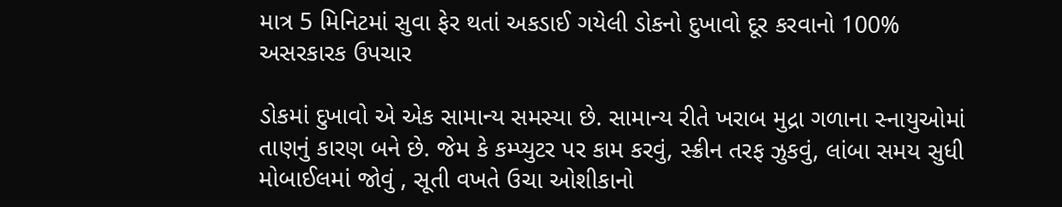માત્ર 5 મિનિટમાં સુવા ફેર થતાં અકડાઈ ગયેલી ડોકનો દુખાવો દૂર કરવાનો 100% અસરકારક ઉપચાર

ડોકમાં દુખાવો એ એક સામાન્ય સમસ્યા છે. સામાન્ય રીતે ખરાબ મુદ્રા ગળાના સ્નાયુઓમાં તાણનું કારણ બને છે. જેમ કે કમ્પ્યુટર પર કામ કરવું, સ્ક્રીન તરફ ઝુકવું, લાંબા સમય સુધી મોબાઈલમાં જોવું , સૂતી વખતે ઉચા ઓશીકાનો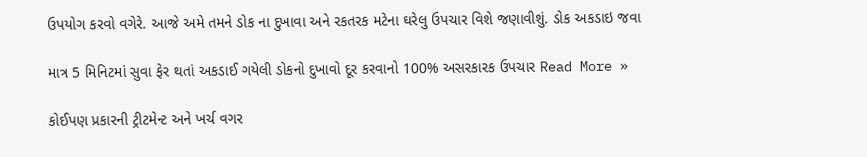ઉપયોગ કરવો વગેરે. આજે અમે તમને ડોક ના દુખાવા અને રકતરક મટેના ઘરેલુ ઉપચાર વિશે જણાવીશું. ડોક અકડાઇ જવા

માત્ર 5 મિનિટમાં સુવા ફેર થતાં અકડાઈ ગયેલી ડોકનો દુખાવો દૂર કરવાનો 100% અસરકારક ઉપચાર Read More »

કોઈપણ પ્રકારની ટ્રીટમેન્ટ અને ખર્ચ વગર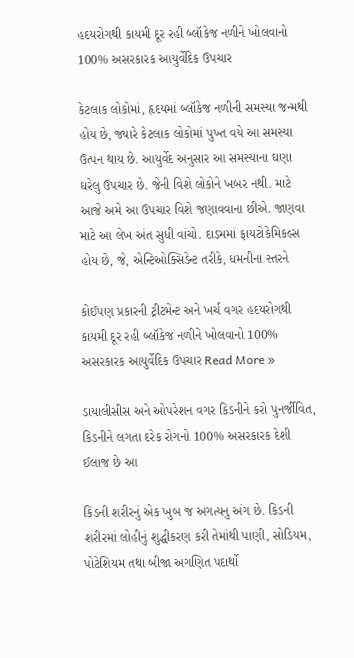હદયરોગથી કાયમી દૂર રહી બ્લૉકેજ નળીને ખોલવાનો 100% અસરકારક આયુર્વેદિક ઉપચાર

કેટલાક લોકોમાં, હૃદયમાં બ્લૉકેજ નળીની સમસ્યા જન્મથી હોય છે, જ્યારે કેટલાક લોકોમાં પુખ્ત વયે આ સમસ્યા ઉત્પન થાય છે. આયુર્વેદ અનુસાર આ સમસ્યાના ઘણા ઘરેલુ ઉપચાર છે. જેની વિશે લોકોને ખબર નથી. માટે આજે અમે આ ઉપચાર વિશે જણાવવાના છીએ. જાણવા માટે આ લેખ અંત સુધી વાંચો. દાડમમાં ફાયટોકેમિકલ્સ હોય છે, જે, એન્ટિઓક્સિડેન્ટ તરીકે, ધમનીના સ્તરને

કોઈપણ પ્રકારની ટ્રીટમેન્ટ અને ખર્ચ વગર હદયરોગથી કાયમી દૂર રહી બ્લૉકેજ નળીને ખોલવાનો 100% અસરકારક આયુર્વેદિક ઉપચાર Read More »

ડાયાલીસીસ અને ઓપરેશન વગર કિડનીને કરો પુનર્જીવિત, કિડનીને લગતા દરેક રોગનો 100% અસરકારક દેશી ઈલાજ છે આ

કિડની શરીરનું એક ખુબ જ અગત્યનુ અંગ છે. કિડની શરીરમાં લોહીનું શુદ્ધીકરણ કરી તેમાંથી પાણી, સોડિયમ, પોટેશિયમ તથા બીજા અગણિત પદાર્થો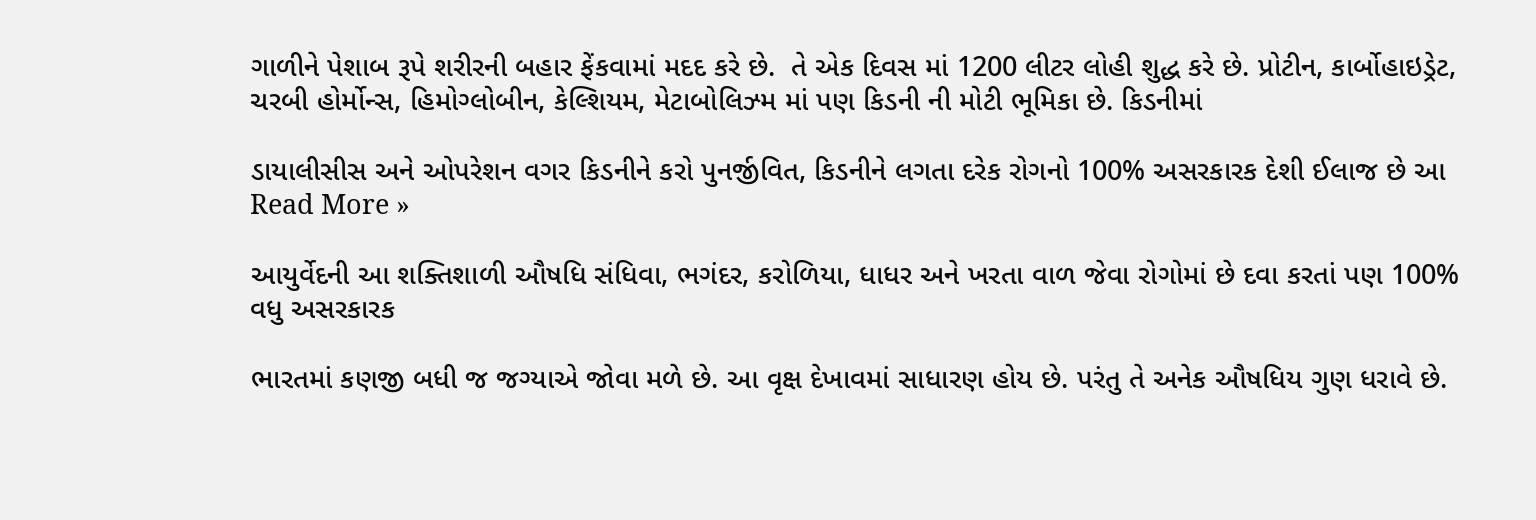ગાળીને પેશાબ રૂપે શરીરની બહાર ફેંકવામાં મદદ કરે છે.  તે એક દિવસ માં 1200 લીટર લોહી શુદ્ધ કરે છે. પ્રોટીન, કાર્બોહાઇડ્રેટ, ચરબી હોર્મોન્સ, હિમોગ્લોબીન, કેલ્શિયમ, મેટાબોલિઝ્મ માં પણ કિડની ની મોટી ભૂમિકા છે. કિડનીમાં

ડાયાલીસીસ અને ઓપરેશન વગર કિડનીને કરો પુનર્જીવિત, કિડનીને લગતા દરેક રોગનો 100% અસરકારક દેશી ઈલાજ છે આ Read More »

આયુર્વેદની આ શક્તિશાળી ઔષધિ સંધિવા, ભગંદર, કરોળિયા, ધાધર અને ખરતા વાળ જેવા રોગોમાં છે દવા કરતાં પણ 100% વધુ અસરકારક

ભારતમાં કણજી બધી જ જગ્યાએ જોવા મળે છે. આ વૃક્ષ દેખાવમાં સાધારણ હોય છે. પરંતુ તે અનેક ઔષધિય ગુણ ધરાવે છે.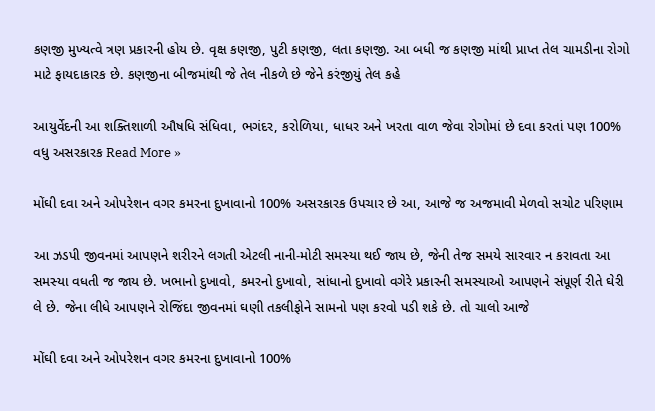કણજી મુખ્યત્વે ત્રણ પ્રકારની હોય છે. વૃક્ષ કણજી, પુટી કણજી, લતા કણજી. આ બધી જ કણજી માંથી પ્રાપ્ત તેલ ચામડીના રોગો માટે ફાયદાકારક છે. કણજીના બીજમાંથી જે તેલ નીકળે છે જેને કરંજીયું તેલ કહે

આયુર્વેદની આ શક્તિશાળી ઔષધિ સંધિવા, ભગંદર, કરોળિયા, ધાધર અને ખરતા વાળ જેવા રોગોમાં છે દવા કરતાં પણ 100% વધુ અસરકારક Read More »

મોંઘી દવા અને ઓપરેશન વગર કમરના દુખાવાનો 100% અસરકારક ઉપચાર છે આ, આજે જ અજમાવી મેળવો સચોટ પરિણામ

આ ઝડપી જીવનમાં આપણને શરીરને લગતી એટલી નાની-મોટી સમસ્યા થઈ જાય છે, જેની તેજ સમયે સારવાર ન કરાવતા આ સમસ્યા વધતી જ જાય છે. ખભાનો દુખાવો, કમરનો દુખાવો, સાંધાનો દુખાવો વગેરે પ્રકારની સમસ્યાઓ આપણને સંપૂર્ણ રીતે ઘેરી લે છે. જેના લીધે આપણને રોજિંદા જીવનમાં ઘણી તકલીફોને સામનો પણ કરવો પડી શકે છે. તો ચાલો આજે

મોંઘી દવા અને ઓપરેશન વગર કમરના દુખાવાનો 100%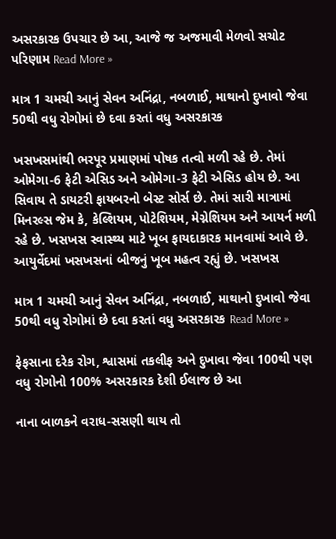અસરકારક ઉપચાર છે આ, આજે જ અજમાવી મેળવો સચોટ પરિણામ Read More »

માત્ર 1 ચમચી આનું સેવન અનિંદ્રા, નબળાઈ, માથાનો દુખાવો જેવા 50થી વધુ રોગોમાં છે દવા કરતાં વધુ અસરકારક

ખસખસમાંથી ભરપૂર પ્રમાણમાં પોષક તત્વો મળી રહે છે. તેમાં ઓમેગા-6 ફેટી એસિડ અને ઓમેગા-3 ફેટી એસિડ હોય છે. આ સિવાય તે ડાયટરી ફાયબરનો બેસ્ટ સોર્સ છે. તેમાં સારી માત્રામાં મિનરલ્સ જેમ કે, કેલ્શિયમ, પોટેશિયમ, મેગ્નેશિયમ અને આયર્ન મળી રહે છે. ખસખસ સ્વાસ્થ્ય માટે ખૂબ ફાયદાકારક માનવામાં આવે છે. આયુર્વેદમાં ખસખસનાં બીજનું ખૂબ મહત્વ રહ્યું છે. ખસખસ

માત્ર 1 ચમચી આનું સેવન અનિંદ્રા, નબળાઈ, માથાનો દુખાવો જેવા 50થી વધુ રોગોમાં છે દવા કરતાં વધુ અસરકારક Read More »

ફેફસાના દરેક રોગ, શ્વાસમાં તકલીફ અને દુખાવા જેવા 100થી પણ વધુ રોગોનો 100% અસરકારક દેશી ઈલાજ છે આ

નાના બાળકને વરાધ-સસણી થાય તો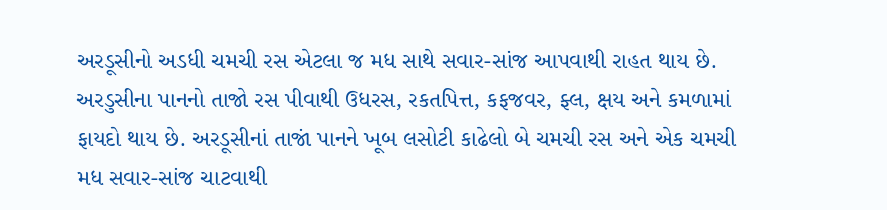અરડૂસીનો અડધી ચમચી રસ એટલા જ મધ સાથે સવાર-સાંજ આપવાથી રાહત થાય છે. અરડુસીના પાનનો તાજો રસ પીવાથી ઉધરસ, રકતપિત્ત, કફજવર, ફ્લ, ક્ષય અને કમળામાં ફાયદો થાય છે. અરડૂસીનાં તાજાં પાનને ખૂબ લસોટી કાઢેલો બે ચમચી રસ અને એક ચમચી મધ સવાર-સાંજ ચાટવાથી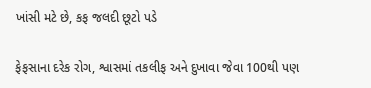ખાંસી મટે છે, કફ જલદી છૂટો પડે

ફેફસાના દરેક રોગ, શ્વાસમાં તકલીફ અને દુખાવા જેવા 100થી પણ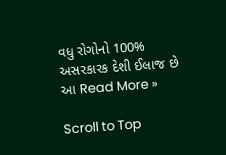વધુ રોગોનો 100% અસરકારક દેશી ઈલાજ છે આ Read More »

Scroll to Top